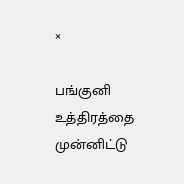×

பங்குனி உத்திரத்தை முன்னிட்டு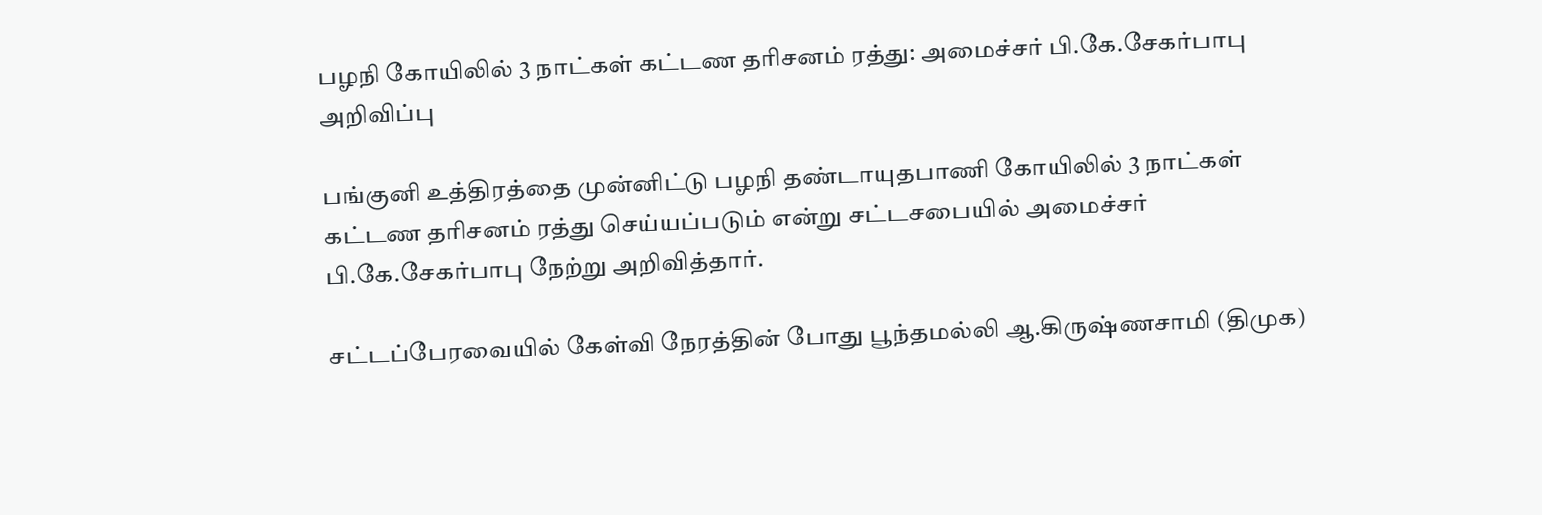பழநி கோயிலில் 3 நாட்கள் கட்டண தரிசனம் ரத்து: அமைச்சர் பி.கே.சேகர்பாபு அறிவிப்பு

பங்குனி உத்திரத்தை முன்னிட்டு பழநி தண்டாயுதபாணி கோயிலில் 3 நாட்கள் கட்டண தரிசனம் ரத்து செய்யப்படும் என்று சட்டசபையில் அமைச்சர் பி.கே.சேகர்பாபு நேற்று அறிவித்தார்.

சட்டப்பேரவையில் கேள்வி நேரத்தின் போது பூந்தமல்லி ஆ.கிருஷ்ணசாமி (திமுக)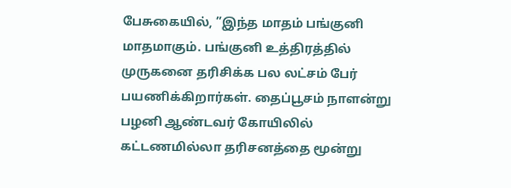பேசுகையில், ”இந்த மாதம் பங்குனி மாதமாகும். பங்குனி உத்திரத்தில் முருகனை தரிசிக்க பல லட்சம் பேர் பயணிக்கிறார்கள். தைப்பூசம் நாளன்று பழனி ஆண்டவர் கோயிலில் கட்டணமில்லா தரிசனத்தை மூன்று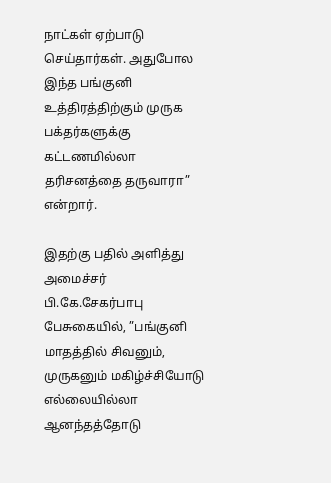நாட்கள் ஏற்பாடு செய்தார்கள். அதுபோல இந்த பங்குனி உத்திரத்திற்கும் முருக பக்தர்களுக்கு கட்டணமில்லா தரிசனத்தை தருவாரா” என்றார்.

இதற்கு பதில் அளித்து அமைச்சர் பி.கே.சேகர்பாபு பேசுகையில், ”பங்குனி மாதத்தில் சிவனும், முருகனும் மகிழ்ச்சியோடு எல்லையில்லா ஆனந்தத்தோடு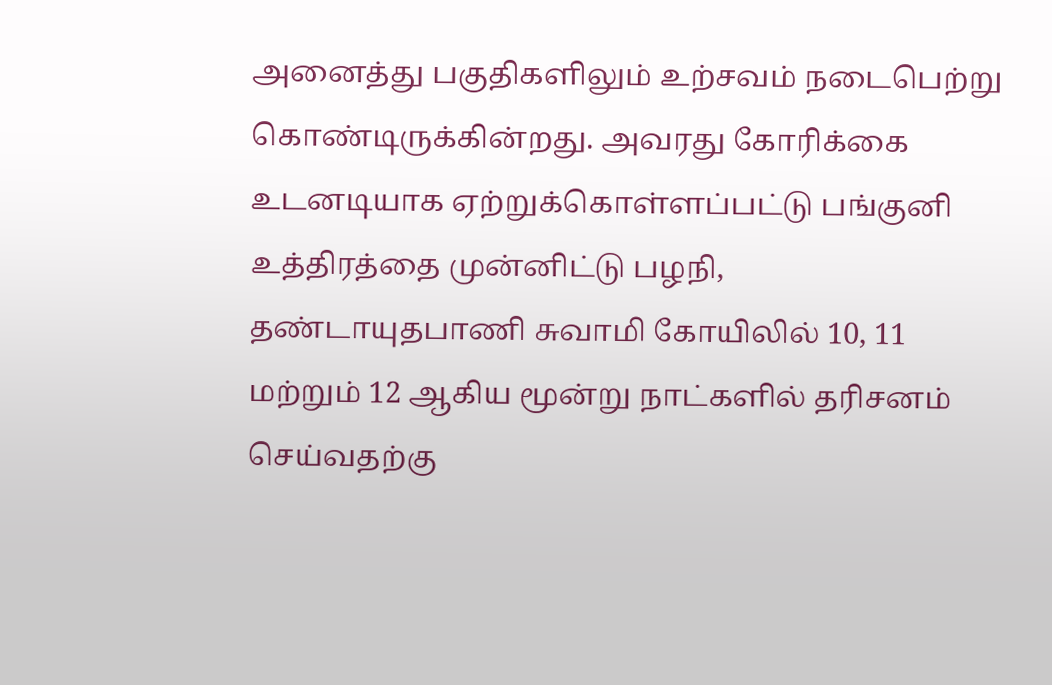அனைத்து பகுதிகளிலும் உற்சவம் நடைபெற்று கொண்டிருக்கின்றது. அவரது கோரிக்கை உடனடியாக ஏற்றுக்கொள்ளப்பட்டு பங்குனி உத்திரத்தை முன்னிட்டு பழநி, தண்டாயுதபாணி சுவாமி கோயிலில் 10, 11 மற்றும் 12 ஆகிய மூன்று நாட்களில் தரிசனம் செய்வதற்கு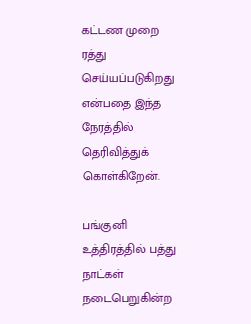கட்டண முறை ரத்து செய்யப்படுகிறது என்பதை இந்த நேரத்தில் தெரிவித்துக் கொள்கிறேன்.

பங்குனி உத்திரத்தில் பத்து நாட்கள் நடைபெறுகின்ற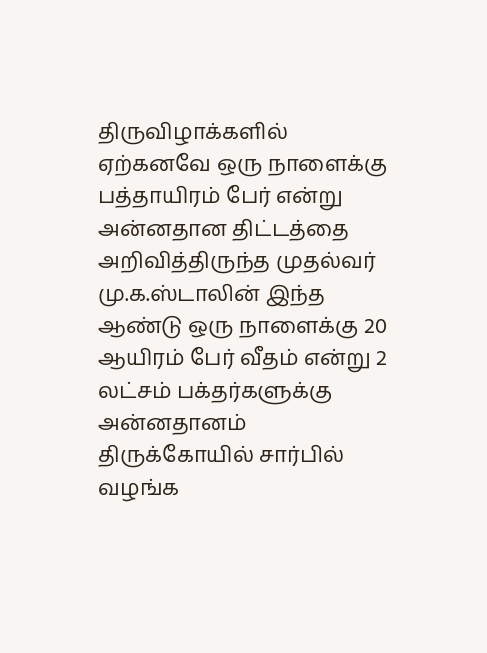திருவிழாக்களில் ஏற்கனவே ஒரு நாளைக்கு பத்தாயிரம் பேர் என்று அன்னதான திட்டத்தை அறிவித்திருந்த முதல்வர் மு.க.ஸ்டாலின் இந்த ஆண்டு ஒரு நாளைக்கு 20 ஆயிரம் பேர் வீதம் என்று 2 லட்சம் பக்தர்களுக்கு அன்னதானம் திருக்கோயில் சார்பில் வழங்க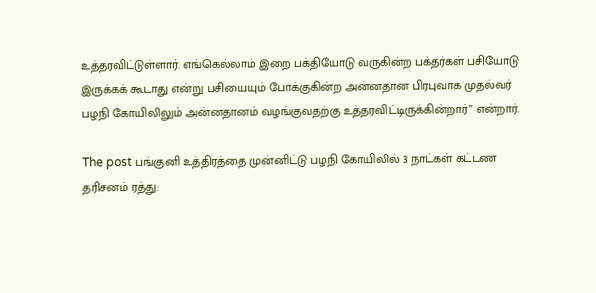உத்தரவிட்டுள்ளார். எங்கெல்லாம் இறை பக்தியோடு வருகின்ற பக்தர்கள் பசியோடு இருக்கக் கூடாது என்று பசியையும் போக்குகின்ற அன்னதான பிரபுவாக முதல்வர் பழநி கோயிலிலும் அன்னதானம் வழங்குவதற்கு உத்தரவிட்டிருக்கின்றார்” என்றார்.

The post பங்குனி உத்திரத்தை முன்னிட்டு பழநி கோயிலில் 3 நாட்கள் கட்டண தரிசனம் ரத்து: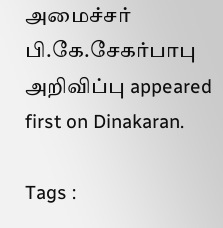அமைச்சர் பி.கே.சேகர்பாபு அறிவிப்பு appeared first on Dinakaran.

Tags :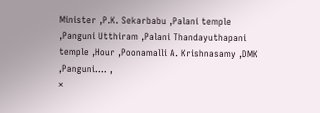Minister ,P.K. Sekarbabu ,Palani temple ,Panguni Utthiram ,Palani Thandayuthapani temple ,Hour ,Poonamalli A. Krishnasamy ,DMK ,Panguni.… ,
×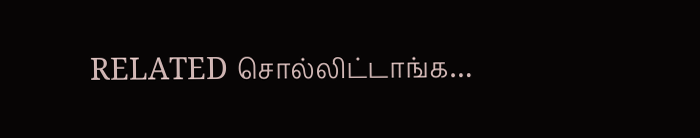RELATED சொல்லிட்டாங்க…